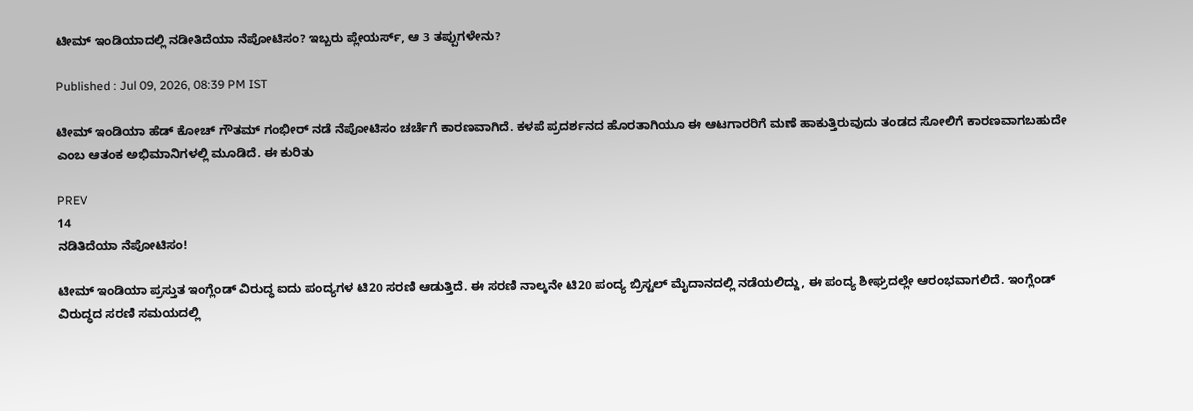ಟೀಮ್ ಇಂಡಿಯಾದಲ್ಲಿ ನಡೀತಿದೆಯಾ ನೆಪೋಟಿಸಂ? ಇಬ್ಬರು ಪ್ಲೇಯರ್ಸ್, ಆ 3 ತಪ್ಪುಗಳೇನು?

Published : Jul 09, 2026, 08:39 PM IST

ಟೀಮ್ ಇಂಡಿಯಾ ಹೆಡ್‌ ಕೋಚ್ ಗೌತಮ್ ಗಂಭೀರ್ ನಡೆ ನೆಪೋಟಿಸಂ ಚರ್ಚೆಗೆ ಕಾರಣವಾಗಿದೆ. ಕಳಪೆ ಪ್ರದರ್ಶನದ ಹೊರತಾಗಿಯೂ ಈ ಆಟಗಾರರಿಗೆ ಮಣೆ ಹಾಕುತ್ತಿರುವುದು ತಂಡದ ಸೋಲಿಗೆ ಕಾರಣವಾಗಬಹುದೇ ಎಂಬ ಆತಂಕ ಅಭಿಮಾನಿಗಳಲ್ಲಿ ಮೂಡಿದೆ. ಈ ಕುರಿತು

PREV
14
ನಡಿತಿದೆಯಾ ನೆಪೋಟಿಸಂ!

ಟೀಮ್ ಇಂಡಿಯಾ ಪ್ರಸ್ತುತ ಇಂಗ್ಲೆಂಡ್ ವಿರುದ್ಧ ಐದು ಪಂದ್ಯಗಳ ಟಿ20 ಸರಣಿ ಆಡುತ್ತಿದೆ. ಈ ಸರಣಿ ನಾಲ್ಕನೇ ಟಿ20 ಪಂದ್ಯ ಬ್ರಿಸ್ಟಲ್ ಮೈದಾನದಲ್ಲಿ ನಡೆಯಲಿದ್ದು, ಈ ಪಂದ್ಯ ಶೀಘ್ರದಲ್ಲೇ ಆರಂಭವಾಗಲಿದೆ. ಇಂಗ್ಲೆಂಡ್ ವಿರುದ್ಧದ ಸರಣಿ ಸಮಯದಲ್ಲಿ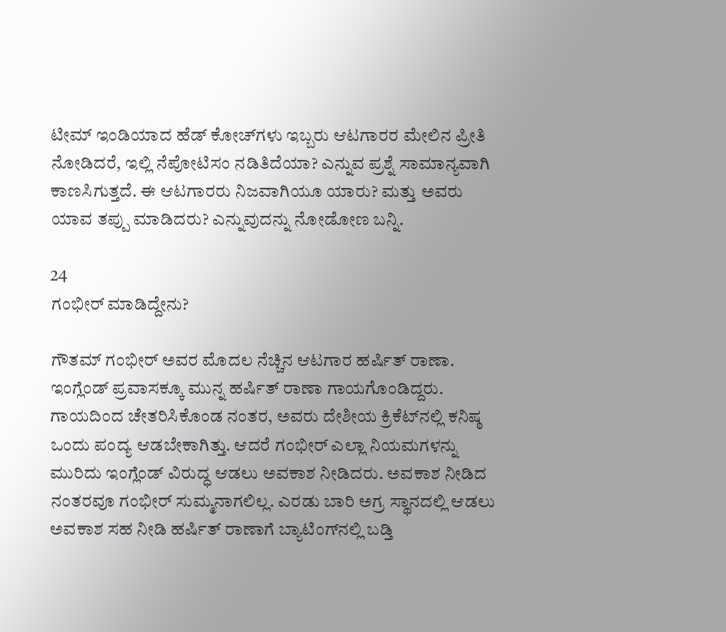ಟೀಮ್ ಇಂಡಿಯಾದ ಹೆಡ್‌ ಕೋಚ್‌ಗಳು ಇಬ್ಬರು ಆಟಗಾರರ ಮೇಲಿನ ಪ್ರೀತಿ ನೋಡಿದರೆ, ಇಲ್ಲಿ ನೆಪೋಟಿಸಂ ನಡಿತಿದೆಯಾ? ಎನ್ನುವ ಪ್ರಶ್ನೆ ಸಾಮಾನ್ಯವಾಗಿ ಕಾಣಸಿಗುತ್ತದೆ. ಈ ಆಟಗಾರರು ನಿಜವಾಗಿಯೂ ಯಾರು? ಮತ್ತು ಅವರು ಯಾವ ತಪ್ಪು ಮಾಡಿದರು? ಎನ್ನುವುದನ್ನು ನೋಡೋಣ ಬನ್ನಿ.

24
ಗಂಭೀರ್‌ ಮಾಡಿದ್ದೇನು?

ಗೌತಮ್ ಗಂಭೀರ್ ಅವರ ಮೊದಲ ನೆಚ್ಚಿನ ಆಟಗಾರ ಹರ್ಷಿತ್ ರಾಣಾ. ಇಂಗ್ಲೆಂಡ್ ಪ್ರವಾಸಕ್ಕೂ ಮುನ್ನ ಹರ್ಷಿತ್ ರಾಣಾ ಗಾಯಗೊಂಡಿದ್ದರು. ಗಾಯದಿಂದ ಚೇತರಿಸಿಕೊಂಡ ನಂತರ, ಅವರು ದೇಶೀಯ ಕ್ರಿಕೆಟ್‌ನಲ್ಲಿ ಕನಿಷ್ಠ ಒಂದು ಪಂದ್ಯ ಆಡಬೇಕಾಗಿತ್ತು. ಆದರೆ ಗಂಭೀರ್ ಎಲ್ಲಾ ನಿಯಮಗಳನ್ನು ಮುರಿದು ಇಂಗ್ಲೆಂಡ್ ವಿರುದ್ಧ ಆಡಲು ಅವಕಾಶ ನೀಡಿದರು. ಅವಕಾಶ ನೀಡಿದ ನಂತರವೂ ಗಂಭೀರ್ ಸುಮ್ಮನಾಗಲಿಲ್ಲ. ಎರಡು ಬಾರಿ ಅಗ್ರ ಸ್ಥಾನದಲ್ಲಿ ಆಡಲು ಅವಕಾಶ ಸಹ ನೀಡಿ ಹರ್ಷಿತ್ ರಾಣಾಗೆ ಬ್ಯಾಟಿಂಗ್‌ನಲ್ಲಿ ಬಡ್ತಿ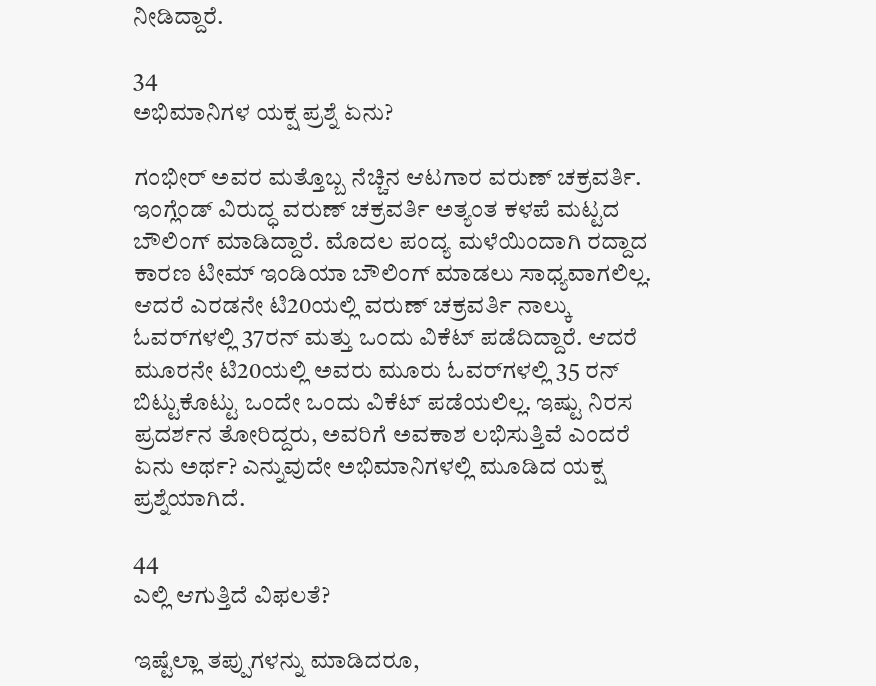ನೀಡಿದ್ದಾರೆ.

34
ಅಭಿಮಾನಿಗಳ ಯಕ್ಷ ಪ್ರಶ್ನೆ ಏನು?

ಗಂಭೀರ್ ಅವರ ಮತ್ತೊಬ್ಬ ನೆಚ್ಚಿನ ಆಟಗಾರ ವರುಣ್ ಚಕ್ರವರ್ತಿ. ಇಂಗ್ಲೆಂಡ್ ವಿರುದ್ಧ ವರುಣ್ ಚಕ್ರವರ್ತಿ ಅತ್ಯಂತ ಕಳಪೆ ಮಟ್ಟದ ಬೌಲಿಂಗ್ ಮಾಡಿದ್ದಾರೆ. ಮೊದಲ ಪಂದ್ಯ ಮಳೆಯಿಂದಾಗಿ ರದ್ದಾದ ಕಾರಣ ಟೀಮ್ ಇಂಡಿಯಾ ಬೌಲಿಂಗ್ ಮಾಡಲು ಸಾಧ್ಯವಾಗಲಿಲ್ಲ. ಆದರೆ ಎರಡನೇ ಟಿ20ಯಲ್ಲಿ ವರುಣ್ ಚಕ್ರವರ್ತಿ ನಾಲ್ಕು ಓವರ್‌ಗಳಲ್ಲಿ 37ರನ್ ಮತ್ತು ಒಂದು ವಿಕೆಟ್ ಪಡೆದಿದ್ದಾರೆ. ಆದರೆ ಮೂರನೇ ಟಿ20ಯಲ್ಲಿ ಅವರು ಮೂರು ಓವರ್‌ಗಳಲ್ಲಿ 35 ರನ್ ಬಿಟ್ಟುಕೊಟ್ಟು ಒಂದೇ ಒಂದು ವಿಕೆಟ್ ಪಡೆಯಲಿಲ್ಲ. ಇಷ್ಟು ನಿರಸ ಪ್ರದರ್ಶನ ತೋರಿದ್ದರು, ಅವರಿಗೆ ಅವಕಾಶ ಲಭಿಸುತ್ತಿವೆ ಎಂದರೆ ಏನು ಅರ್ಥ? ಎನ್ನುವುದೇ ಅಭಿಮಾನಿಗಳಲ್ಲಿ ಮೂಡಿದ ಯಕ್ಷ ಪ್ರಶ್ನೆಯಾಗಿದೆ.

44
ಎಲ್ಲಿ ಆಗುತ್ತಿದೆ ವಿಫಲತೆ?

ಇಷ್ಟೆಲ್ಲಾ ತಪ್ಪುಗಳನ್ನು ಮಾಡಿದರೂ,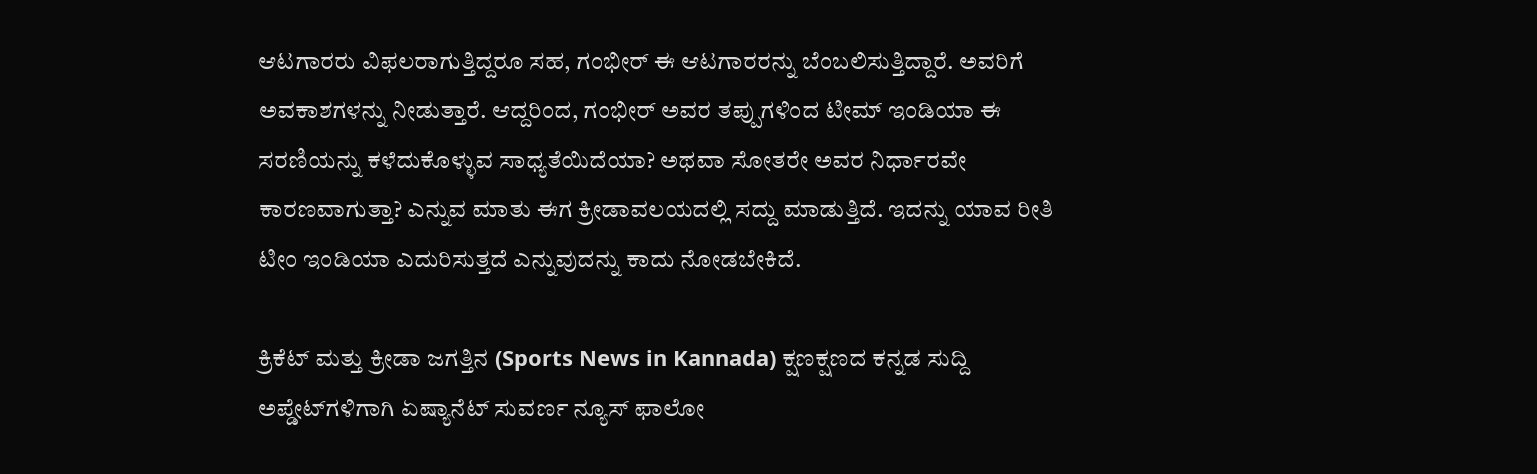ಆಟಗಾರರು ವಿಫಲರಾಗುತ್ತಿದ್ದರೂ ಸಹ, ಗಂಭೀರ್ ಈ ಆಟಗಾರರನ್ನು ಬೆಂಬಲಿಸುತ್ತಿದ್ದಾರೆ. ಅವರಿಗೆ ಅವಕಾಶಗಳನ್ನು ನೀಡುತ್ತಾರೆ. ಆದ್ದರಿಂದ, ಗಂಭೀರ್ ಅವರ ತಪ್ಪುಗಳಿಂದ ಟೀಮ್ ಇಂಡಿಯಾ ಈ ಸರಣಿಯನ್ನು ಕಳೆದುಕೊಳ್ಳುವ ಸಾಧ್ಯತೆಯಿದೆಯಾ? ಅಥವಾ ಸೋತರೇ ಅವರ ನಿರ್ಧಾರವೇ ಕಾರಣವಾಗುತ್ತಾ? ಎನ್ನುವ ಮಾತು ಈಗ ಕ್ರೀಡಾವಲಯದಲ್ಲಿ ಸದ್ದು ಮಾಡುತ್ತಿದೆ. ಇದನ್ನು ಯಾವ ರೀತಿ ಟೀಂ ಇಂಡಿಯಾ ಎದುರಿಸುತ್ತದೆ ಎನ್ನುವುದನ್ನು ಕಾದು ನೋಡಬೇಕಿದೆ.

ಕ್ರಿಕೆಟ್ ಮತ್ತು ಕ್ರೀಡಾ ಜಗತ್ತಿನ (Sports News in Kannada) ಕ್ಷಣಕ್ಷಣದ ಕನ್ನಡ ಸುದ್ದಿ ಅಪ್ಡೇಟ್‌ಗಳಿಗಾಗಿ ಏಷ್ಯಾನೆಟ್ ಸುವರ್ಣ ನ್ಯೂಸ್‌ ಫಾಲೋ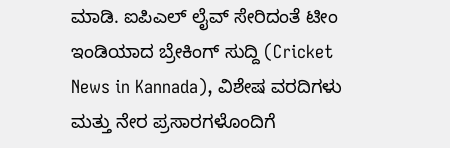ಮಾಡಿ. ಐಪಿಎಲ್ ಲೈವ್ ಸೇರಿದಂತೆ ಟೀಂ ಇಂಡಿಯಾದ ಬ್ರೇಕಿಂಗ್ ಸುದ್ದಿ (Cricket News in Kannada), ವಿಶೇಷ ವರದಿಗಳು ಮತ್ತು ನೇರ ಪ್ರಸಾರಗಳೊಂದಿಗೆ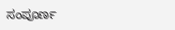ಸಂಪೂರ್ಣ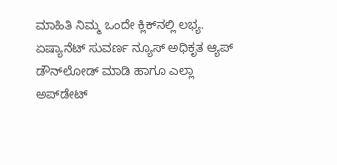ಮಾಹಿತಿ ನಿಮ್ಮ ಒಂದೇ ಕ್ಲಿಕ್‌ನಲ್ಲಿ ಲಭ್ಯ. ಏಷ್ಯಾನೆಟ್ ಸುವರ್ಣ ನ್ಯೂಸ್ ಅಧಿಕೃತ ಆ್ಯಪ್ ಡೌನ್‌ಲೋಡ್ ಮಾಡಿ ಹಾಗೂ ಎಲ್ಲಾ ಅಪ್‌ಡೇಟ್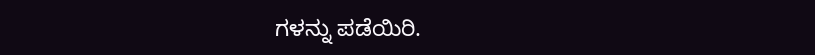ಗಳನ್ನು ಪಡೆಯಿರಿ.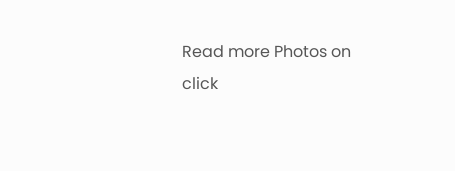Read more Photos on
click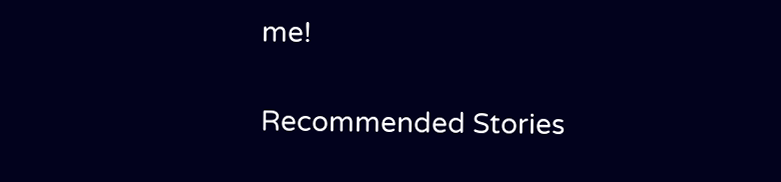me!

Recommended Stories